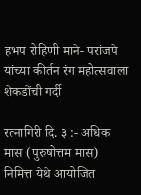हभप रोहिणी माने- परांजपे यांच्या कीर्तन रंग महोत्सवाला शेकडोंची गर्दी

रत्नागिरी दि. ३ :- अधिक मास (पुरुषोत्तम मास) निमित्त येथे आयोजित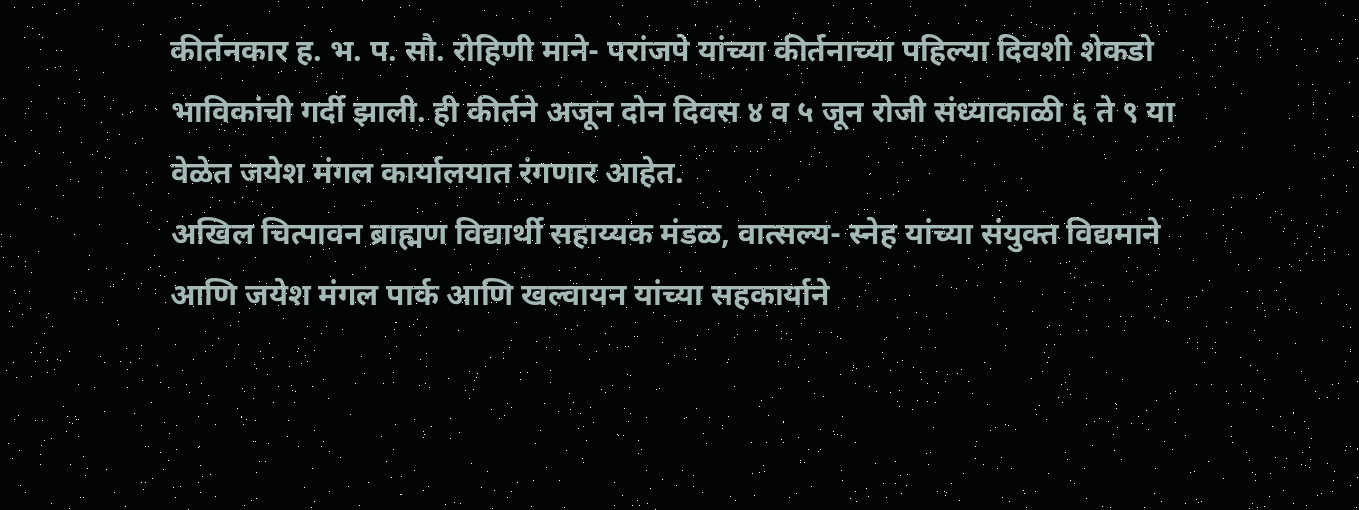कीर्तनकार ह. भ. प. सौ. रोहिणी माने- परांजपे यांच्या कीर्तनाच्या पहिल्या दिवशी शेकडो भाविकांची गर्दी झाली. ही कीर्तने अजून दोन दिवस ४ व ५ जून रोजी संध्याकाळी ६ ते ९ या वेळेत जयेश मंगल कार्यालयात रंगणार आहेत.
अखिल चित्पावन ब्राह्मण विद्यार्थी सहाय्यक मंडळ, वात्सल्य- स्नेह यांच्या संयुक्त विद्यमाने आणि जयेश मंगल पार्क आणि खल्वायन यांच्या सहकार्याने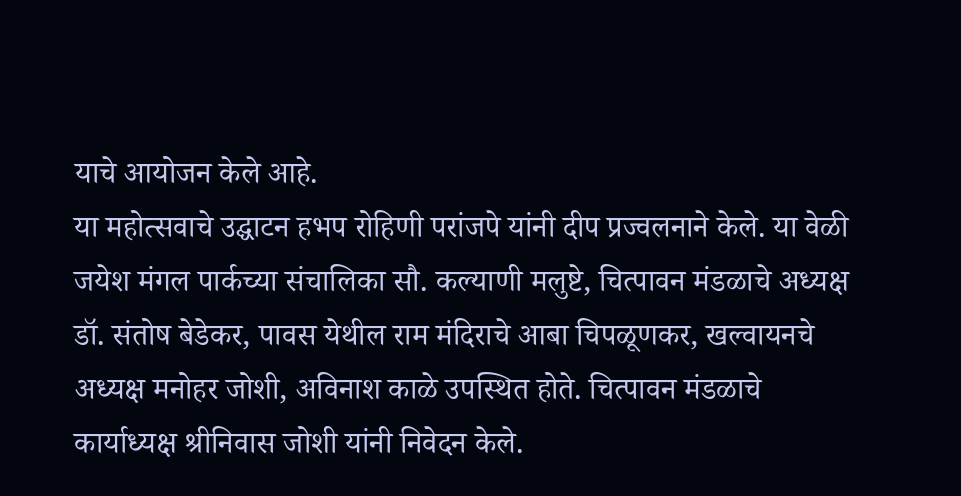याचे आयोजन केले आहे.
या महोत्सवाचे उद्घाटन हभप रोहिणी परांजपे यांनी दीप प्रज्वलनाने केले. या वेळी जयेश मंगल पार्कच्या संचालिका सौ. कल्याणी मलुष्टे, चित्पावन मंडळाचे अध्यक्ष डॉ. संतोष बेडेकर, पावस येथील राम मंदिराचे आबा चिपळूणकर, खल्वायनचे अध्यक्ष मनोहर जोशी, अविनाश काळे उपस्थित होते. चित्पावन मंडळाचे कार्याध्यक्ष श्रीनिवास जोशी यांनी निवेदन केले.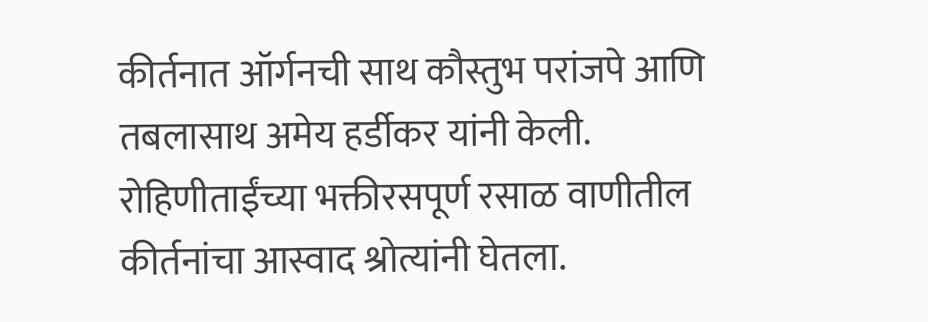कीर्तनात ऑर्गनची साथ कौस्तुभ परांजपे आणि तबलासाथ अमेय हर्डीकर यांनी केली.
रोहिणीताईंच्या भक्तीरसपूर्ण रसाळ वाणीतील कीर्तनांचा आस्वाद श्रोत्यांनी घेतला.